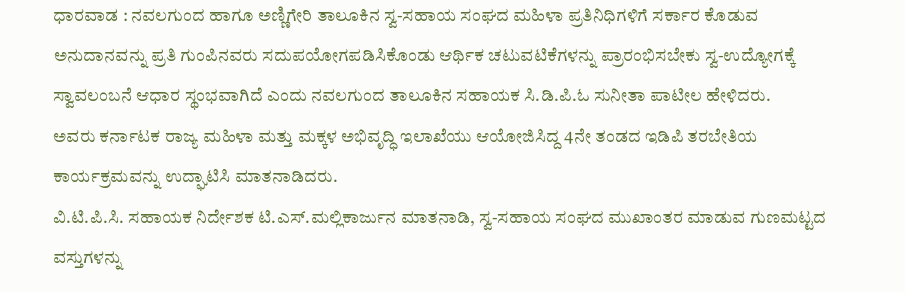ಧಾರವಾಡ : ನವಲಗುಂದ ಹಾಗೂ ಅಣ್ಣಿಗೇರಿ ತಾಲೂಕಿನ ಸ್ವ-ಸಹಾಯ ಸಂಘದ ಮಹಿಳಾ ಪ್ರತಿನಿಧಿಗಳಿಗೆ ಸರ್ಕಾರ ಕೊಡುವ ಅನುದಾನವನ್ನು ಪ್ರತಿ ಗುಂಪಿನವರು ಸದುಪಯೋಗಪಡಿಸಿಕೊಂಡು ಆರ್ಥಿಕ ಚಟುವಟಿಕೆಗಳನ್ನು ಪ್ರಾರಂಭಿಸಬೇಕು ಸ್ವ-ಉದ್ಯೋಗಕ್ಕೆ ಸ್ವಾವಲಂಬನೆ ಆಧಾರ ಸ್ಥಂಭವಾಗಿದೆ ಎಂದು ನವಲಗುಂದ ತಾಲೂಕಿನ ಸಹಾಯಕ ಸಿ.ಡಿ.ಪಿ.ಓ ಸುನೀತಾ ಪಾಟೀಲ ಹೇಳಿದರು.
ಅವರು ಕರ್ನಾಟಕ ರಾಜ್ಯ ಮಹಿಳಾ ಮತ್ತು ಮಕ್ಕಳ ಅಭಿವೃದ್ಧಿ ಇಲಾಖೆಯು ಆಯೋಜಿಸಿದ್ದ 4ನೇ ತಂಡದ ಇಡಿಪಿ ತರಬೇತಿಯ ಕಾರ್ಯಕ್ರಮವನ್ನು ಉದ್ಘಾಟಿಸಿ ಮಾತನಾಡಿದರು.
ವಿ.ಟಿ.ಪಿ.ಸಿ. ಸಹಾಯಕ ನಿರ್ದೇಶಕ ಟಿ.ಎಸ್.ಮಲ್ಲಿಕಾರ್ಜುನ ಮಾತನಾಡಿ, ಸ್ವ-ಸಹಾಯ ಸಂಘದ ಮುಖಾಂತರ ಮಾಡುವ ಗುಣಮಟ್ಟದ ವಸ್ತುಗಳನ್ನು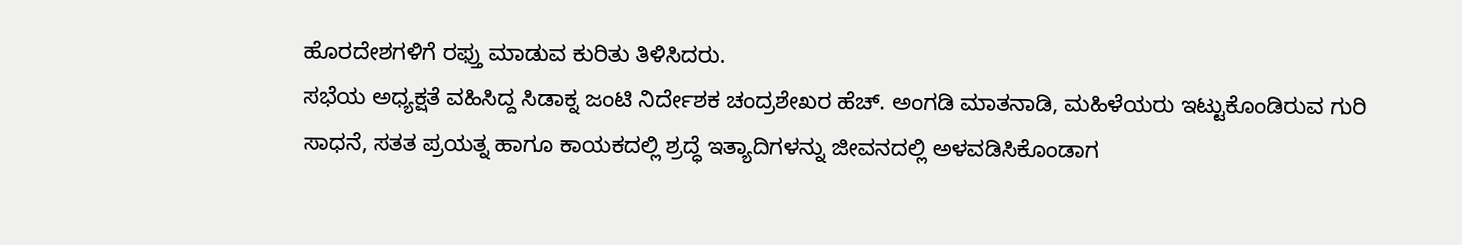ಹೊರದೇಶಗಳಿಗೆ ರಫ್ತು ಮಾಡುವ ಕುರಿತು ತಿಳಿಸಿದರು.
ಸಭೆಯ ಅಧ್ಯಕ್ಷತೆ ವಹಿಸಿದ್ದ ಸಿಡಾಕ್ನ ಜಂಟಿ ನಿರ್ದೇಶಕ ಚಂದ್ರಶೇಖರ ಹೆಚ್. ಅಂಗಡಿ ಮಾತನಾಡಿ, ಮಹಿಳೆಯರು ಇಟ್ಟುಕೊಂಡಿರುವ ಗುರಿ ಸಾಧನೆ, ಸತತ ಪ್ರಯತ್ನ ಹಾಗೂ ಕಾಯಕದಲ್ಲಿ ಶ್ರದ್ಧೆ ಇತ್ಯಾದಿಗಳನ್ನು ಜೀವನದಲ್ಲಿ ಅಳವಡಿಸಿಕೊಂಡಾಗ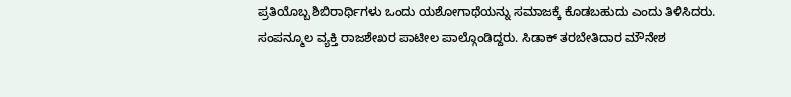ಪ್ರತಿಯೊಬ್ಬ ಶಿಬಿರಾರ್ಥಿಗಳು ಒಂದು ಯಶೋಗಾಥೆಯನ್ನು ಸಮಾಜಕ್ಕೆ ಕೊಡಬಹುದು ಎಂದು ತಿಳಿಸಿದರು.
ಸಂಪನ್ಮೂಲ ವ್ಯಕ್ತಿ ರಾಜಶೇಖರ ಪಾಟೀಲ ಪಾಲ್ಗೊಂಡಿದ್ದರು. ಸಿಡಾಕ್ ತರಬೇತಿದಾರ ಮೌನೇಶ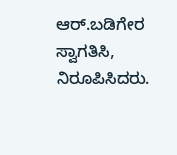ಆರ್.ಬಡಿಗೇರ ಸ್ವಾಗತಿಸಿ, ನಿರೂಪಿಸಿದರು.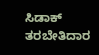ಸಿಡಾಕ್ ತರಬೇತಿದಾರ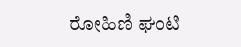ರೋಹಿಣಿ ಘಂಟಿ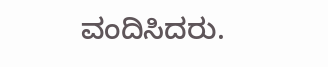ವಂದಿಸಿದರು.